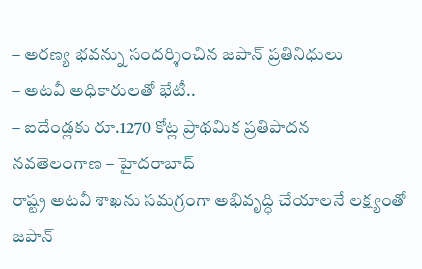– అరణ్య భవన్ను సందర్శించిన జపాన్ ప్రతినిధులు
– అటవీ అధికారులతో భేటీ..
– ఐదేండ్లకు రూ.1270 కోట్ల ప్రాథమిక ప్రతిపాదన
నవతెలంగాణ – హైదరాబాద్
రాష్ట్ర అటవీ శాఖను సమగ్రంగా అభివృద్ధి చేయాలనే లక్ష్యంతో జపాన్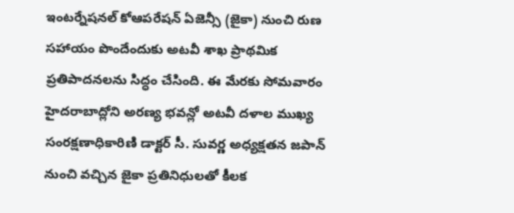ఇంటర్నేషనల్ కోఆపరేషన్ ఏజెన్సీ (జైకా) నుంచి రుణ సహాయం పొందేందుకు అటవీ శాఖ ప్రాథమిక ప్రతిపాదనలను సిద్ధం చేసింది. ఈ మేరకు సోమవారం హైదరాబాద్లోని అరణ్య భవన్లో అటవీ దళాల ముఖ్య సంరక్షణాధికారిణి డాక్టర్ సీ. సువర్ణ అధ్యక్షతన జపాన్ నుంచి వచ్చిన జైకా ప్రతినిధులతో కీలక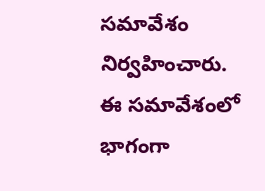సమావేశం నిర్వహించారు. ఈ సమావేశంలో భాగంగా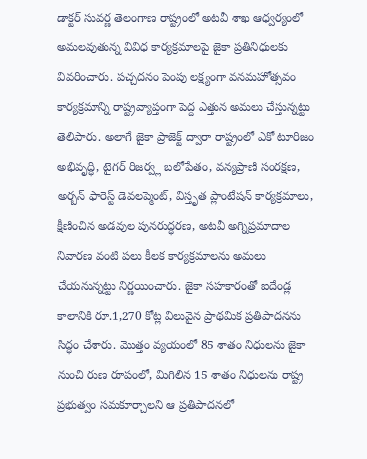డాక్టర్ సువర్ణ తెలంగాణ రాష్ట్రంలో అటవీ శాఖ ఆధ్వర్యంలో అమలవుతున్న వివిధ కార్యక్రమాలపై జైకా ప్రతినిధులకు వివరించారు. పచ్చదనం పెంపు లక్ష్యంగా వనమహోత్సవం కార్యక్రమాన్ని రాష్ట్రవ్యాప్తంగా పెద్ద ఎత్తున అమలు చేస్తున్నట్టు తెలిపారు. అలాగే జైకా ప్రాజెక్ట్ ద్వారా రాష్ట్రంలో ఎకో టూరిజం అభివృద్ధి, టైగర్ రిజర్వ్ల బలోపేతం, వన్యప్రాణి సంరక్షణ, అర్బన్ ఫారెస్ట్ డెవలప్మెంట్, విస్తృత ప్లాంటేషన్ కార్యక్రమాలు, క్షీణించిన అడవుల పునరుద్ధరణ, అటవీ అగ్నిప్రమాదాల నివారణ వంటి పలు కీలక కార్యక్రమాలను అమలు చేయనున్నట్టు నిర్ణయించారు. జైకా సహకారంతో ఐదేండ్ల కాలానికి రూ.1,270 కోట్ల విలువైన ప్రాథమిక ప్రతిపాదనను సిద్ధం చేశారు. మొత్తం వ్యయంలో 85 శాతం నిధులను జైకా నుంచి రుణ రూపంలో, మిగిలిన 15 శాతం నిధులను రాష్ట్ర ప్రభుత్వం సమకూర్చాలని ఆ ప్రతిపాదనలో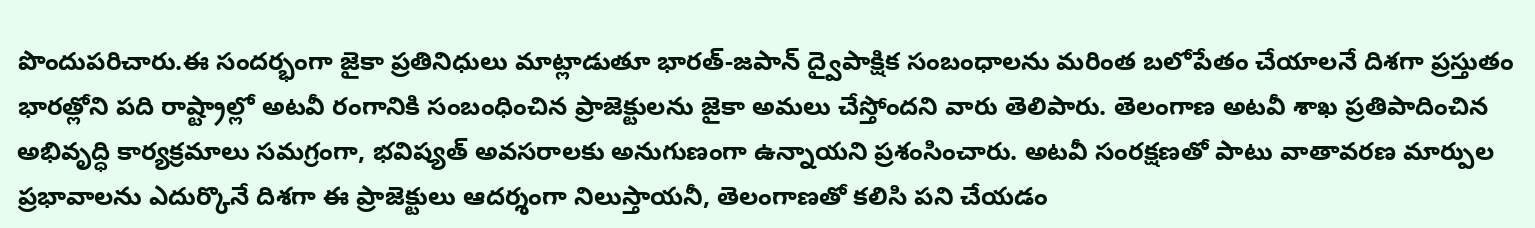పొందుపరిచారు.ఈ సందర్భంగా జైకా ప్రతినిధులు మాట్లాడుతూ భారత్-జపాన్ ద్వైపాక్షిక సంబంధాలను మరింత బలోపేతం చేయాలనే దిశగా ప్రస్తుతం భారత్లోని పది రాష్ట్రాల్లో అటవీ రంగానికి సంబంధించిన ప్రాజెక్టులను జైకా అమలు చేస్తోందని వారు తెలిపారు. తెలంగాణ అటవీ శాఖ ప్రతిపాదించిన అభివృద్ధి కార్యక్రమాలు సమగ్రంగా, భవిష్యత్ అవసరాలకు అనుగుణంగా ఉన్నాయని ప్రశంసించారు. అటవీ సంరక్షణతో పాటు వాతావరణ మార్పుల ప్రభావాలను ఎదుర్కొనే దిశగా ఈ ప్రాజెక్టులు ఆదర్శంగా నిలుస్తాయనీ, తెలంగాణతో కలిసి పని చేయడం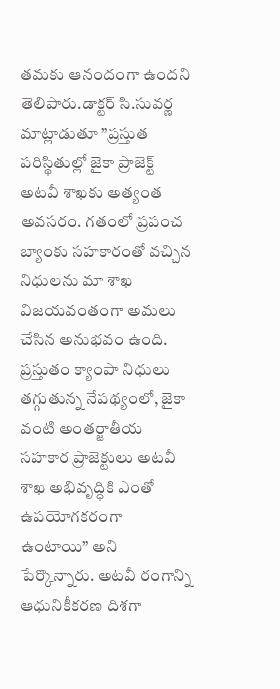తమకు ఆనందంగా ఉందని తెలిపారు.డాక్టర్ సి.సువర్ణ మాట్లాడుతూ ”ప్రస్తుత పరిస్థితుల్లో జైకా ప్రాజెక్ట్ అటవీ శాఖకు అత్యంత అవసరం. గతంలో ప్రపంచ బ్యాంకు సహకారంతో వచ్చిన నిధులను మా శాఖ విజయవంతంగా అమలు చేసిన అనుభవం ఉంది. ప్రస్తుతం క్యాంపా నిధులు తగ్గుతున్న నేపథ్యంలో, జైకా వంటి అంతర్జాతీయ సహకార ప్రాజెక్టులు అటవీ శాఖ అభివృద్ధికి ఎంతో ఉపయోగకరంగా ఉంటాయి” అని పేర్కొన్నారు. అటవీ రంగాన్ని ఆధునికీకరణ దిశగా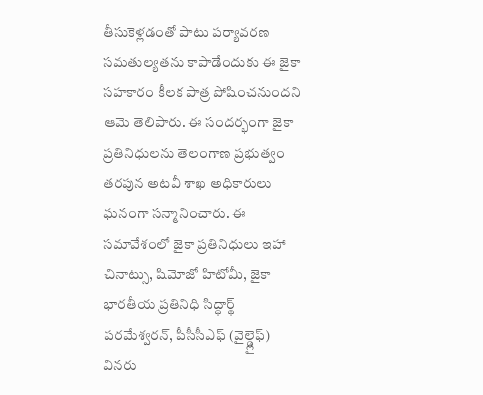తీసుకెళ్లడంతో పాటు పర్యావరణ సమతుల్యతను కాపాడేందుకు ఈ జైకా సహకారం కీలక పాత్ర పోషించనుందని ఆమె తెలిపారు. ఈ సందర్భంగా జైకా ప్రతినిధులను తెలంగాణ ప్రభుత్వం తరపున అటవీ శాఖ అధికారులు ఘనంగా సన్మానించారు. ఈ సమావేశంలో జైకా ప్రతినిధులు ఇహా చినాట్సు, షిమోజో హిటోమీ, జైకా భారతీయ ప్రతినిధి సిద్ధార్థ్ పరమేశ్వరన్, పీసీసీఎఫ్ (వైల్డ్లైఫ్) వినరు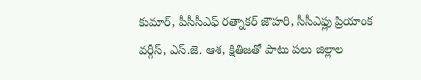కుమార్, పీసీసీఎఫ్ రత్నాకర్ జౌహరి, సీసీఎఫ్లు ప్రియాంక వర్గీస్, ఎస్.జె. ఆశ, క్షితిజతో పాటు పలు జిల్లాల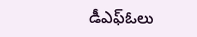డీఎఫ్ఓలు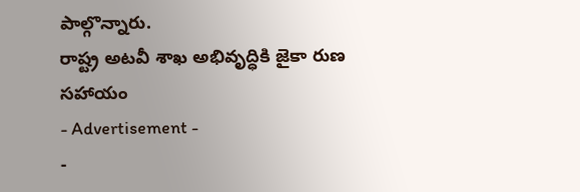పాల్గొన్నారు.
రాష్ట్ర అటవీ శాఖ అభివృద్ధికి జైకా రుణ సహాయం
- Advertisement -
-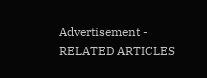Advertisement -
RELATED ARTICLES